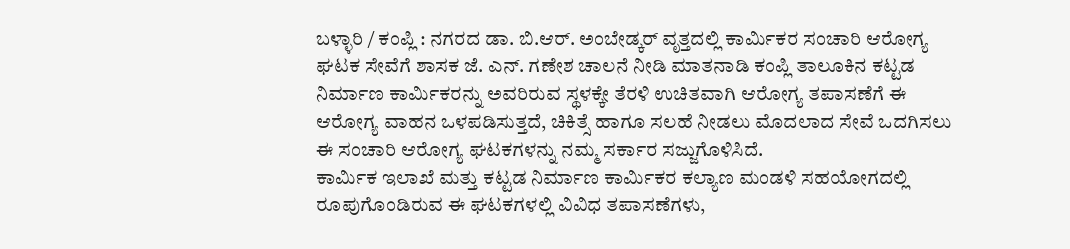ಬಳ್ಳಾರಿ / ಕಂಪ್ಲಿ : ನಗರದ ಡಾ. ಬಿ.ಆರ್. ಅಂಬೇಡ್ಕರ್ ವೃತ್ತದಲ್ಲಿ ಕಾರ್ಮಿಕರ ಸಂಚಾರಿ ಆರೋಗ್ಯ ಘಟಕ ಸೇವೆಗೆ ಶಾಸಕ ಜೆ. ಎನ್. ಗಣೇಶ ಚಾಲನೆ ನೀಡಿ ಮಾತನಾಡಿ ಕಂಪ್ಲಿ ತಾಲೂಕಿನ ಕಟ್ಟಡ ನಿರ್ಮಾಣ ಕಾರ್ಮಿಕರನ್ನು ಅವರಿರುವ ಸ್ಥಳಕ್ಕೇ ತೆರಳಿ ಉಚಿತವಾಗಿ ಆರೋಗ್ಯ ತಪಾಸಣೆಗೆ ಈ ಆರೋಗ್ಯ ವಾಹನ ಒಳಪಡಿಸುತ್ತದೆ, ಚಿಕಿತ್ಸೆ ಹಾಗೂ ಸಲಹೆ ನೀಡಲು ಮೊದಲಾದ ಸೇವೆ ಒದಗಿಸಲು ಈ ಸಂಚಾರಿ ಆರೋಗ್ಯ ಘಟಕಗಳನ್ನು ನಮ್ಮ ಸರ್ಕಾರ ಸಜ್ಜುಗೊಳಿಸಿದೆ.
ಕಾರ್ಮಿಕ ಇಲಾಖೆ ಮತ್ತು ಕಟ್ಟಡ ನಿರ್ಮಾಣ ಕಾರ್ಮಿಕರ ಕಲ್ಯಾಣ ಮಂಡಳಿ ಸಹಯೋಗದಲ್ಲಿ ರೂಪುಗೊಂಡಿರುವ ಈ ಘಟಕಗಳಲ್ಲಿ ವಿವಿಧ ತಪಾಸಣೆಗಳು,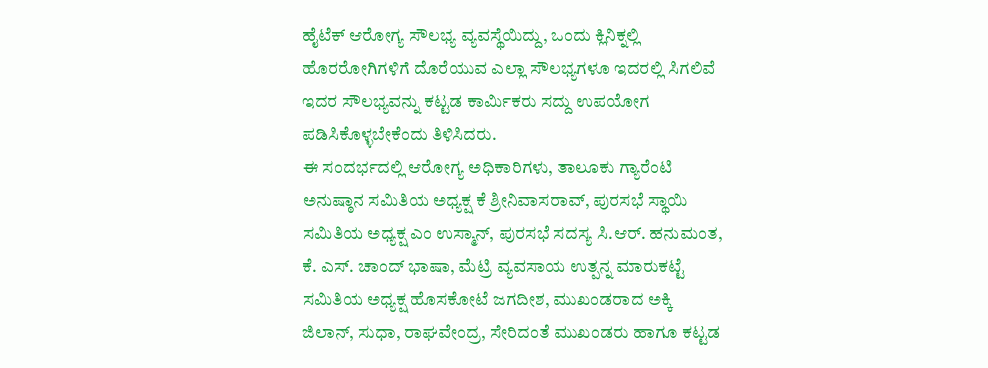ಹೈಟೆಕ್ ಆರೋಗ್ಯ ಸೌಲಭ್ಯ ವ್ಯವಸ್ಥೆಯಿದ್ದು, ಒಂದು ಕ್ಲಿನಿಕ್ನಲ್ಲಿ ಹೊರರೋಗಿಗಳಿಗೆ ದೊರೆಯುವ ಎಲ್ಲಾ ಸೌಲಭ್ಯಗಳೂ ಇದರಲ್ಲಿ ಸಿಗಲಿವೆ ಇದರ ಸೌಲಭ್ಯವನ್ನು ಕಟ್ಟಡ ಕಾರ್ಮಿಕರು ಸದ್ದು ಉಪಯೋಗ ಪಡಿಸಿಕೊಳ್ಳಬೇಕೆಂದು ತಿಳಿಸಿದರು.
ಈ ಸಂದರ್ಭದಲ್ಲಿ ಆರೋಗ್ಯ ಅಧಿಕಾರಿಗಳು, ತಾಲೂಕು ಗ್ಯಾರೆಂಟಿ ಅನುಷ್ಠಾನ ಸಮಿತಿಯ ಅಧ್ಯಕ್ಷ ಕೆ ಶ್ರೀನಿವಾಸರಾವ್, ಪುರಸಭೆ ಸ್ಥಾಯಿ ಸಮಿತಿಯ ಅಧ್ಯಕ್ಷ ಎಂ ಉಸ್ಮಾನ್, ಪುರಸಭೆ ಸದಸ್ಯ ಸಿ.ಆರ್. ಹನುಮಂತ, ಕೆ. ಎಸ್. ಚಾಂದ್ ಭಾಷಾ, ಮೆಟ್ರಿ ವ್ಯವಸಾಯ ಉತ್ಪನ್ನ ಮಾರುಕಟ್ಟೆ ಸಮಿತಿಯ ಅಧ್ಯಕ್ಷ ಹೊಸಕೋಟೆ ಜಗದೀಶ, ಮುಖಂಡರಾದ ಅಕ್ಕಿ ಜಿಲಾನ್, ಸುಧಾ, ರಾಘವೇಂದ್ರ, ಸೇರಿದಂತೆ ಮುಖಂಡರು ಹಾಗೂ ಕಟ್ಟಡ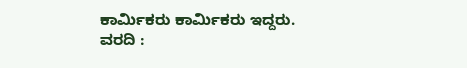ಕಾರ್ಮಿಕರು ಕಾರ್ಮಿಕರು ಇದ್ದರು.
ವರದಿ :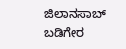ಜಿಲಾನಸಾಬ್ ಬಡಿಗೇರ